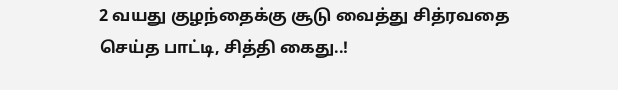2 வயது குழந்தைக்கு சூடு வைத்து சித்ரவதை செய்த பாட்டி, சித்தி கைது..!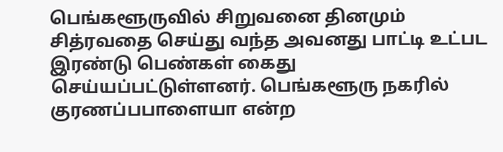பெங்களூருவில் சிறுவனை தினமும் சித்ரவதை செய்து வந்த அவனது பாட்டி உட்பட இரண்டு பெண்கள் கைது செய்யப்பட்டுள்ளனர். பெங்களூரு நகரில் குரணப்பபாளையா என்ற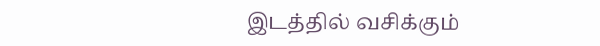இடத்தில் வசிக்கும்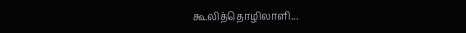கூலித்தொழிலாளி...